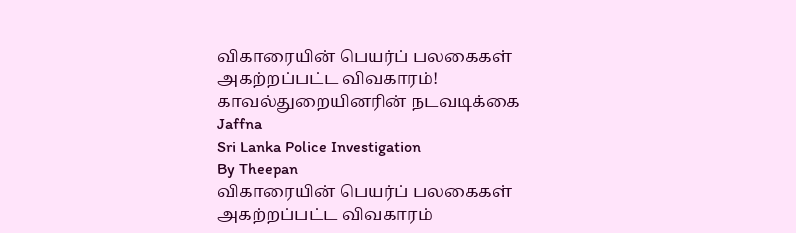விகாரையின் பெயர்ப் பலகைகள் அகற்றப்பட்ட விவகாரம்! காவல்துறையினரின் நடவடிக்கை
Jaffna
Sri Lanka Police Investigation
By Theepan
விகாரையின் பெயர்ப் பலகைகள் அகற்றப்பட்ட விவகாரம்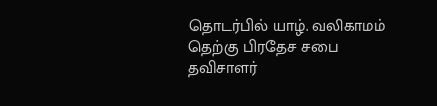தொடர்பில் யாழ். வலிகாமம் தெற்கு பிரதேச சபை தவிசாளர்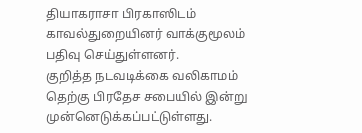தியாகராசா பிரகாஸிடம் காவல்துறையினர் வாக்குமூலம் பதிவு செய்துள்ளனர்.
குறித்த நடவடிக்கை வலிகாமம் தெற்கு பிரதேச சபையில் இன்று முன்னெடுக்கப்பட்டுள்ளது.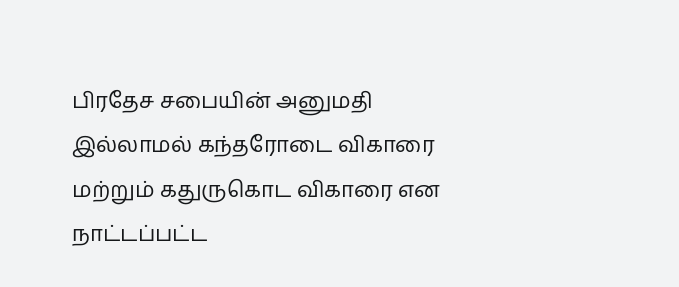பிரதேச சபையின் அனுமதி இல்லாமல் கந்தரோடை விகாரை மற்றும் கதுருகொட விகாரை என நாட்டப்பட்ட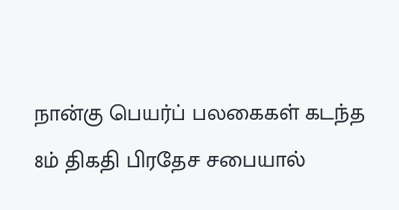நான்கு பெயர்ப் பலகைகள் கடந்த 8ம் திகதி பிரதேச சபையால்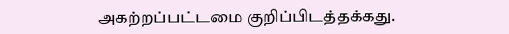அகற்றப்பட்டமை குறிப்பிடத்தக்கது.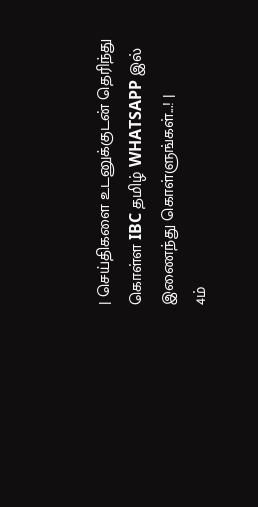| செய்திகளை உடனுக்குடன் தெரிந்து கொள்ள IBC தமிழ் WHATSAPP இல் இணைந்து கொள்ளுங்கள்...! |
4ம்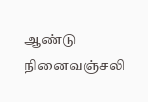ஆண்டு நினைவஞ்சலி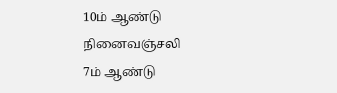10ம் ஆண்டு நினைவஞ்சலி
7ம் ஆண்டு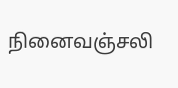நினைவஞ்சலி